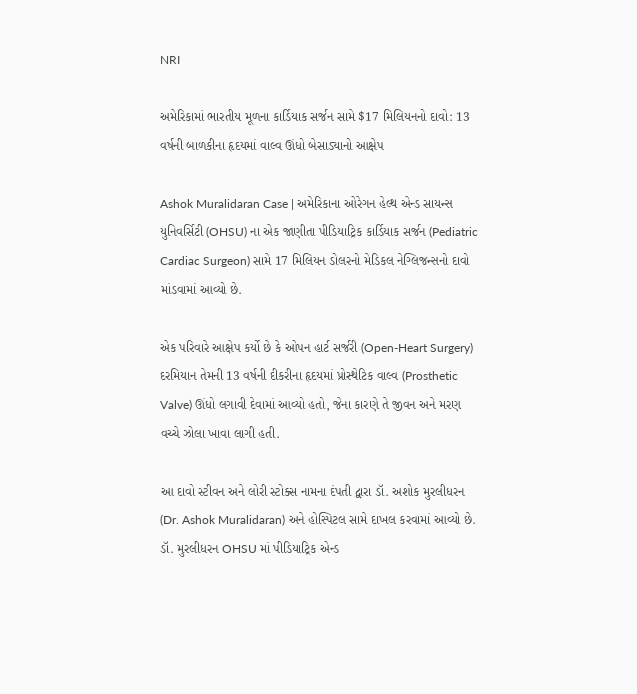NRI

અમેરિકામાં ભારતીય મૂળના કાર્ડિયાક સર્જન સામે $17 મિલિયનનો દાવો: 13 વર્ષની બાળકીના હૃદયમાં વાલ્વ ઊંધો બેસાડ્યાનો આક્ષેપ

Ashok Muralidaran Case | અમેરિકાના ઓરેગન હેલ્થ એન્ડ સાયન્સ યુનિવર્સિટી (OHSU) ના એક જાણીતા પીડિયાટ્રિક કાર્ડિયાક સર્જન (Pediatric Cardiac Surgeon) સામે 17 મિલિયન ડોલરનો મેડિકલ નેગ્લિજન્સનો દાવો માંડવામાં આવ્યો છે.

એક પરિવારે આક્ષેપ કર્યો છે કે ઓપન હાર્ટ સર્જરી (Open-Heart Surgery) દરમિયાન તેમની 13 વર્ષની દીકરીના હૃદયમાં પ્રોસ્થેટિક વાલ્વ (Prosthetic Valve) ઊંધો લગાવી દેવામાં આવ્યો હતો, જેના કારણે તે જીવન અને મરણ વચ્ચે ઝોલા ખાવા લાગી હતી.

આ દાવો સ્ટીવન અને લોરી સ્ટોક્સ નામના દંપતી દ્વારા ડૉ. અશોક મુરલીધરન (Dr. Ashok Muralidaran) અને હોસ્પિટલ સામે દાખલ કરવામાં આવ્યો છે. ડૉ. મુરલીધરન OHSU માં પીડિયાટ્રિક એન્ડ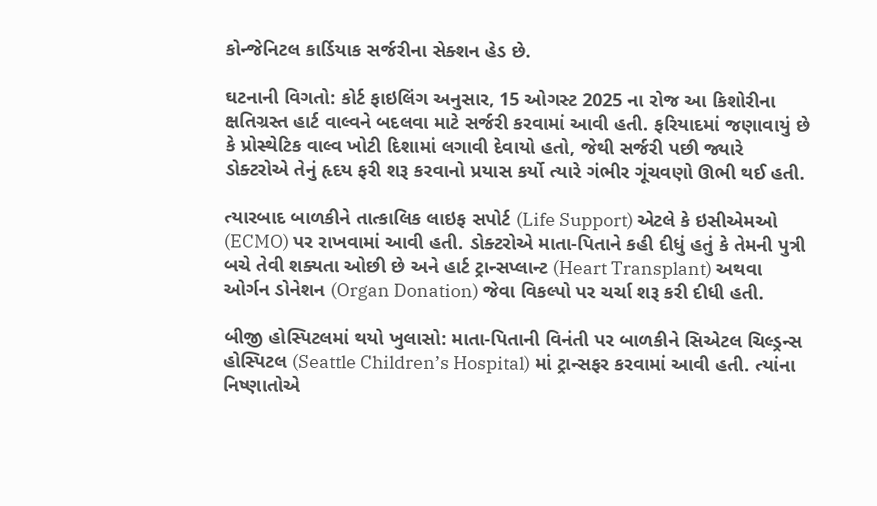કોન્જેનિટલ કાર્ડિયાક સર્જરીના સેક્શન હેડ છે.

ઘટનાની વિગતો: કોર્ટ ફાઇલિંગ અનુસાર, 15 ઓગસ્ટ 2025 ના રોજ આ કિશોરીના ક્ષતિગ્રસ્ત હાર્ટ વાલ્વને બદલવા માટે સર્જરી કરવામાં આવી હતી. ફરિયાદમાં જણાવાયું છે કે પ્રોસ્થેટિક વાલ્વ ખોટી દિશામાં લગાવી દેવાયો હતો, જેથી સર્જરી પછી જ્યારે ડોક્ટરોએ તેનું હૃદય ફરી શરૂ કરવાનો પ્રયાસ કર્યો ત્યારે ગંભીર ગૂંચવણો ઊભી થઈ હતી.

ત્યારબાદ બાળકીને તાત્કાલિક લાઇફ સપોર્ટ (Life Support) એટલે કે ઇસીએમઓ (ECMO) પર રાખવામાં આવી હતી. ડોક્ટરોએ માતા-પિતાને કહી દીધું હતું કે તેમની પુત્રી બચે તેવી શક્યતા ઓછી છે અને હાર્ટ ટ્રાન્સપ્લાન્ટ (Heart Transplant) અથવા ઓર્ગન ડોનેશન (Organ Donation) જેવા વિકલ્પો પર ચર્ચા શરૂ કરી દીધી હતી.

બીજી હોસ્પિટલમાં થયો ખુલાસો: માતા-પિતાની વિનંતી પર બાળકીને સિએટલ ચિલ્ડ્રન્સ હોસ્પિટલ (Seattle Children’s Hospital) માં ટ્રાન્સફર કરવામાં આવી હતી. ત્યાંના નિષ્ણાતોએ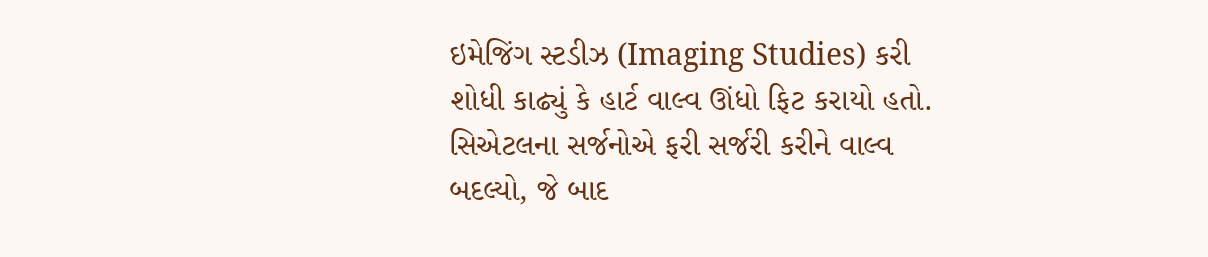ઇમેજિંગ સ્ટડીઝ (Imaging Studies) કરી શોધી કાઢ્યું કે હાર્ટ વાલ્વ ઊંધો ફિટ કરાયો હતો. સિએટલના સર્જનોએ ફરી સર્જરી કરીને વાલ્વ બદલ્યો, જે બાદ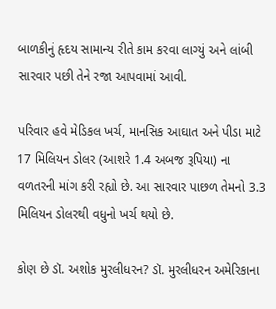બાળકીનું હૃદય સામાન્ય રીતે કામ કરવા લાગ્યું અને લાંબી સારવાર પછી તેને રજા આપવામાં આવી.

પરિવાર હવે મેડિકલ ખર્ચ, માનસિક આઘાત અને પીડા માટે 17 મિલિયન ડોલર (આશરે 1.4 અબજ રૂપિયા) ના વળતરની માંગ કરી રહ્યો છે. આ સારવાર પાછળ તેમનો 3.3 મિલિયન ડોલરથી વધુનો ખર્ચ થયો છે.

કોણ છે ડૉ. અશોક મુરલીધરન? ડૉ. મુરલીધરન અમેરિકાના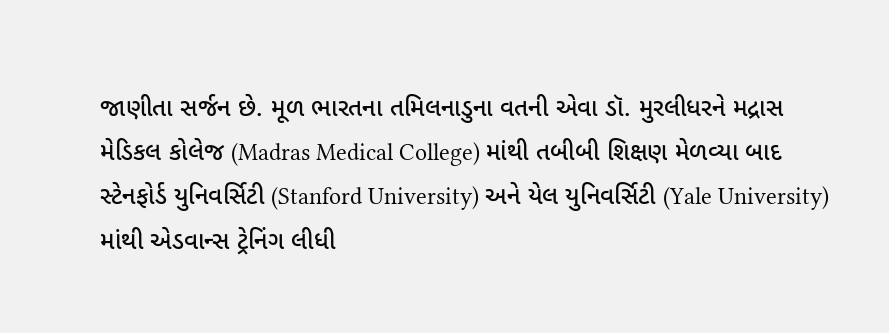જાણીતા સર્જન છે. મૂળ ભારતના તમિલનાડુના વતની એવા ડૉ. મુરલીધરને મદ્રાસ મેડિકલ કોલેજ (Madras Medical College) માંથી તબીબી શિક્ષણ મેળવ્યા બાદ સ્ટેનફોર્ડ યુનિવર્સિટી (Stanford University) અને યેલ યુનિવર્સિટી (Yale University) માંથી એડવાન્સ ટ્રેનિંગ લીધી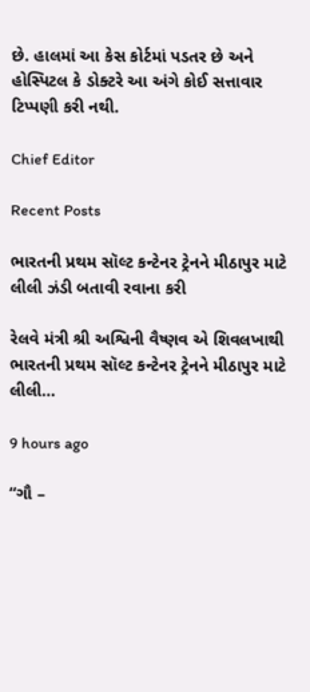છે. હાલમાં આ કેસ કોર્ટમાં પડતર છે અને હોસ્પિટલ કે ડોક્ટરે આ અંગે કોઈ સત્તાવાર ટિપ્પણી કરી નથી.

Chief Editor

Recent Posts

ભારતની પ્રથમ સૉલ્ટ કન્ટેનર ટ્રેનને મીઠાપુર માટે લીલી ઝંડી બતાવી રવાના કરી

રેલવે મંત્રી શ્રી અશ્વિની વૈષ્ણવ એ શિવલખાથી ભારતની પ્રથમ સૉલ્ટ કન્ટેનર ટ્રેનને મીઠાપુર માટે લીલી…

9 hours ago

“ગૌ –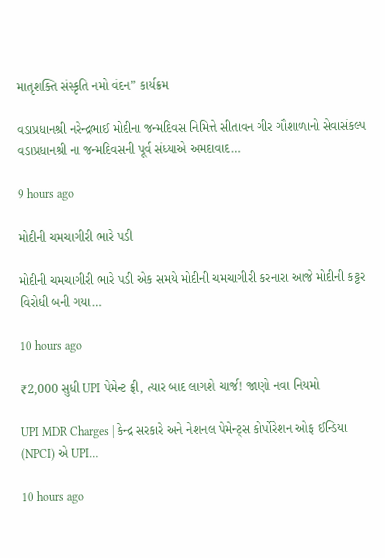માતૃશક્તિ સંસ્કૃતિ નમો વંદન” કાર્યક્રમ

વડાપ્રધાનશ્રી નરેન્દ્રભાઈ મોદીના જન્મદિવસ નિમિત્તે સીતાવન ગીર ગૌશાળાનો સેવાસંકલ્પ વડાપ્રધાનશ્રી ના જન્મદિવસની પૂર્વ સંધ્યાએ અમદાવાદ…

9 hours ago

મોદીની ચમચાગીરી ભારે પડી

મોદીની ચમચાગીરી ભારે પડી એક સમયે મોદીની ચમચાગીરી કરનારા આજે મોદીની કટ્ટર વિરોધી બની ગયા…

10 hours ago

₹2,000 સુધી UPI પેમેન્ટ ફ્રી, ત્યાર બાદ લાગશે ચાર્જ! જાણો નવા નિયમો

UPI MDR Charges | કેન્દ્ર સરકારે અને નેશનલ પેમેન્ટ્સ કોર્પોરેશન ઓફ ઈન્ડિયા (NPCI) એ UPI…

10 hours ago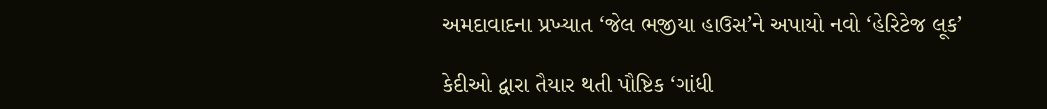અમદાવાદના પ્રખ્યાત ‘જેલ ભજીયા હાઉસ’ને અપાયો નવો ‘હેરિટેજ લૂક’

કેદીઓ દ્વારા તૈયાર થતી પૌષ્ટિક ‘ગાંધી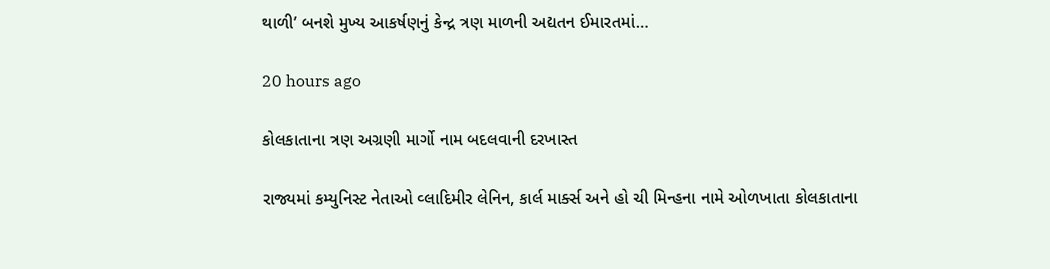થાળી’ બનશે મુખ્ય આકર્ષણનું કેન્દ્ર ત્રણ માળની અદ્યતન ઈમારતમાં…

20 hours ago

કોલકાતાના ત્રણ અગ્રણી માર્ગો નામ બદલવાની દરખાસ્ત

રાજ્યમાં કમ્યુનિસ્ટ નેતાઓ વ્લાદિમીર લેનિન, કાર્લ માર્ક્સ અને હો ચી મિન્હના નામે ઓળખાતા કોલકાતાના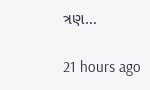ત્રણ…

21 hours ago